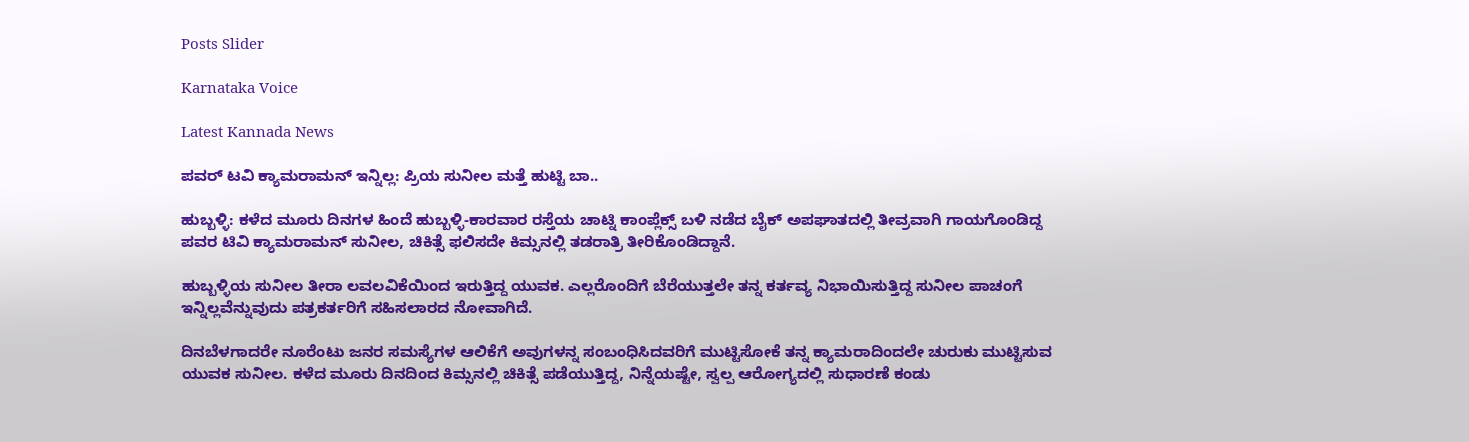Posts Slider

Karnataka Voice

Latest Kannada News

ಪವರ್ ಟವಿ ಕ್ಯಾಮರಾಮನ್ ಇನ್ನಿಲ್ಲ: ಪ್ರಿಯ ಸುನೀಲ ಮತ್ತೆ ಹುಟ್ಟಿ ಬಾ..

ಹುಬ್ಬಳ್ಳಿ: ಕಳೆದ ಮೂರು ದಿನಗಳ ಹಿಂದೆ ಹುಬ್ಬಳ್ಳಿ-ಕಾರವಾರ ರಸ್ತೆಯ ಚಾಟ್ನಿ ಕಾಂಪ್ಲೆಕ್ಸ್ ಬಳಿ ನಡೆದ ಬೈಕ್ ಅಪಘಾತದಲ್ಲಿ ತೀವ್ರವಾಗಿ ಗಾಯಗೊಂಡಿದ್ದ ಪವರ ಟಿವಿ ಕ್ಯಾಮರಾಮನ್ ಸುನೀಲ, ಚಿಕಿತ್ಸೆ ಫಲಿಸದೇ ಕಿಮ್ಸನಲ್ಲಿ ತಡರಾತ್ರಿ ತೀರಿಕೊಂಡಿದ್ದಾನೆ.

ಹುಬ್ಬಳ್ಳಿಯ ಸುನೀಲ ತೀರಾ ಲವಲವಿಕೆಯಿಂದ ಇರುತ್ತಿದ್ದ ಯುವಕ. ಎಲ್ಲರೊಂದಿಗೆ ಬೆರೆಯುತ್ತಲೇ ತನ್ನ ಕರ್ತವ್ಯ ನಿಭಾಯಿಸುತ್ತಿದ್ದ ಸುನೀಲ ಪಾಚಂಗೆ ಇನ್ನಿಲ್ಲವೆನ್ನುವುದು ಪತ್ರಕರ್ತರಿಗೆ ಸಹಿಸಲಾರದ ನೋವಾಗಿದೆ.

ದಿನಬೆಳಗಾದರೇ ನೂರೆಂಟು ಜನರ ಸಮಸ್ಯೆಗಳ ಆಲಿಕೆಗೆ ಅವುಗಳನ್ನ ಸಂಬಂಧಿಸಿದವರಿಗೆ ಮುಟ್ಟಿಸೋಕೆ ತನ್ನ ಕ್ಯಾಮರಾದಿಂದಲೇ ಚುರುಕು ಮುಟ್ಟಿಸುವ ಯುವಕ ಸುನೀಲ. ಕಳೆದ ಮೂರು ದಿನದಿಂದ ಕಿಮ್ಸನಲ್ಲಿ ಚಿಕಿತ್ಸೆ ಪಡೆಯುತ್ತಿದ್ದ, ನಿನ್ನೆಯಷ್ಟೇ, ಸ್ವಲ್ಪ ಆರೋಗ್ಯದಲ್ಲಿ ಸುಧಾರಣೆ ಕಂಡು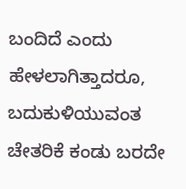ಬಂದಿದೆ ಎಂದು ಹೇಳಲಾಗಿತ್ತಾದರೂ, ಬದುಕುಳಿಯುವಂತ ಚೇತರಿಕೆ ಕಂಡು ಬರದೇ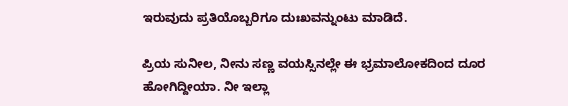ಇರುವುದು ಪ್ರತಿಯೊಬ್ಬರಿಗೂ ದುಃಖವನ್ನುಂಟು ಮಾಡಿದೆ.

ಪ್ರಿಯ ಸುನೀಲ, ನೀನು ಸಣ್ಣ ವಯಸ್ಸಿನಲ್ಲೇ ಈ ಭ್ರಮಾಲೋಕದಿಂದ ದೂರ ಹೋಗಿದ್ದೀಯಾ. ನೀ ಇಲ್ಲಾ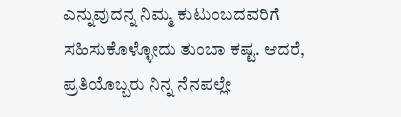ಎನ್ನುವುದನ್ನ ನಿಮ್ಮ ಕುಟುಂಬದವರಿಗೆ ಸಹಿಸುಕೊಳ್ಳೋದು ತುಂಬಾ ಕಷ್ಟ. ಆದರೆ, ಪ್ರತಿಯೊಬ್ಬರು ನಿನ್ನ ನೆನಪಲ್ಲೇ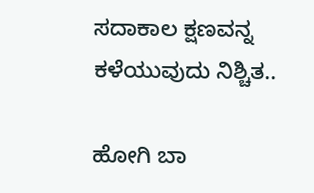ಸದಾಕಾಲ ಕ್ಷಣವನ್ನ ಕಳೆಯುವುದು ನಿಶ್ಚಿತ..

ಹೋಗಿ ಬಾ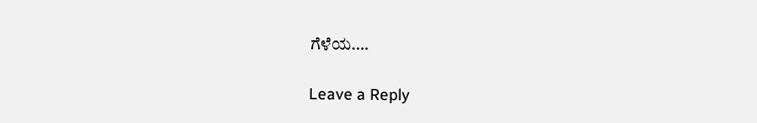ಗೆಳೆಯ….

Leave a Reply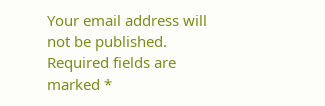Your email address will not be published. Required fields are marked *